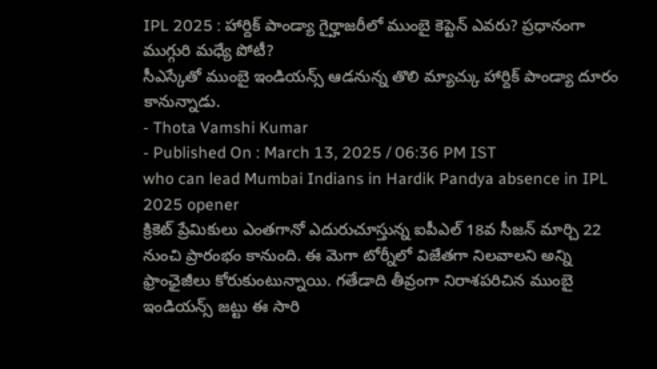IPL 2025 : హార్దిక్ పాండ్యా గైర్హాజరీలో ముంబై కెప్టెన్ ఎవరు? ప్రధానంగా ముగ్గురి మధ్యే పోటీ?
సీఎస్కేతో ముంబై ఇండియన్స్ ఆడనున్న తొలి మ్యాచ్కు హార్దిక్ పాండ్యా దూరం కానున్నాడు.
- Thota Vamshi Kumar
- Published On : March 13, 2025 / 06:36 PM IST
who can lead Mumbai Indians in Hardik Pandya absence in IPL 2025 opener
క్రికెట్ ప్రేమికులు ఎంతగానో ఎదురుచూస్తున్న ఐపీఎల్ 18వ సీజన్ మార్చి 22 నుంచి ప్రారంభం కానుంది. ఈ మెగా టోర్నీలో విజేతగా నిలవాలని అన్ని ఫ్రాంఛైజీలు కోరుకుంటున్నాయి. గతేడాది తీవ్రంగా నిరాశపరిచిన ముంబై ఇండియన్స్ జట్టు ఈ సారి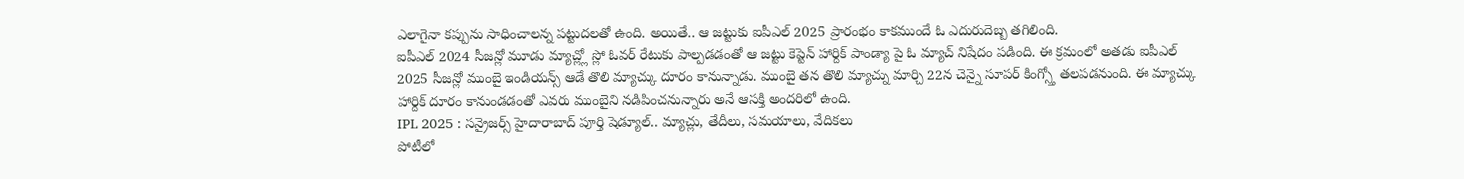ఎలాగైనా కప్పును సాధించాలన్న పట్టుదలతో ఉంది. అయితే.. ఆ జట్టుకు ఐపీఎల్ 2025 ప్రారంభం కాకముందే ఓ ఎదురుదెబ్బ తగిలింది.
ఐపీఎల్ 2024 సీజన్లో మూడు మ్యాచ్ల్లో స్లో ఓవర్ రేటుకు పాల్పడడంతో ఆ జట్టు కెప్టెన్ హార్దిక్ పాండ్యా పై ఓ మ్యాచ్ నిషేదం పడింది. ఈ క్రమంలో అతడు ఐపీఎల్ 2025 సీజన్లో ముంబై ఇండియన్స్ ఆడే తొలి మ్యాచ్కు దూరం కానున్నాడు. ముంబై తన తొలి మ్యాచ్ను మార్చి 22న చెన్నై సూపర్ కింగ్స్తో తలపడనుంది. ఈ మ్యాచ్కు హార్దిక్ దూరం కానుండడంతో ఎవరు ముంబైని నడిపించనున్నారు అనే ఆసక్తి అందరిలో ఉంది.
IPL 2025 : సన్రైజర్స్ హైదారాబాద్ పూర్తి షెడ్యూల్.. మ్యాచ్లు, తేదీలు, సమయాలు, వేదికలు
పోటీలో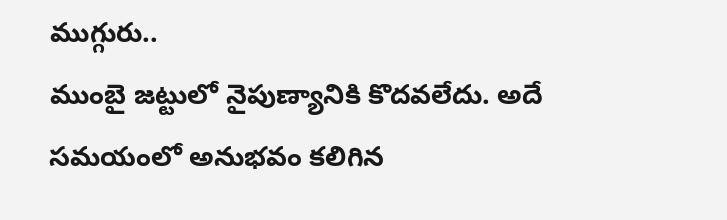ముగ్గురు..
ముంబై జట్టులో నైపుణ్యానికి కొదవలేదు. అదే సమయంలో అనుభవం కలిగిన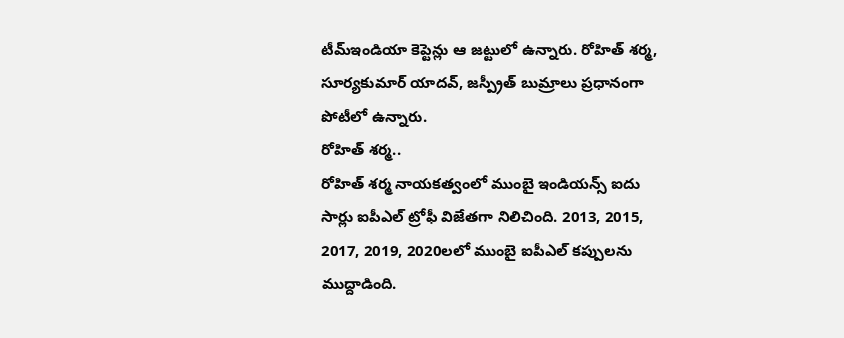టీమ్ఇండియా కెప్టెన్లు ఆ జట్టులో ఉన్నారు. రోహిత్ శర్మ, సూర్యకుమార్ యాదవ్, జస్ప్రీత్ బుమ్రాలు ప్రధానంగా పోటీలో ఉన్నారు.
రోహిత్ శర్మ..
రోహిత్ శర్మ నాయకత్వంలో ముంబై ఇండియన్స్ ఐదు సార్లు ఐపీఎల్ ట్రోఫీ విజేతగా నిలిచింది. 2013, 2015, 2017, 2019, 2020లలో ముంబై ఐపీఎల్ కప్పులను ముద్దాడింది.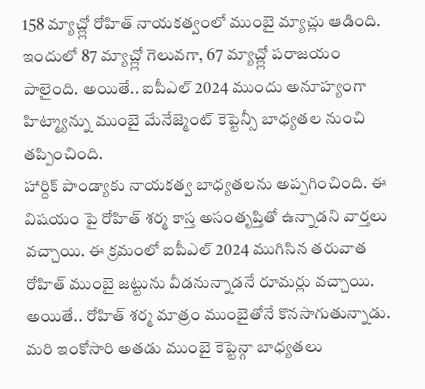158 మ్యాచ్ల్లో రోహిత్ నాయకత్వంలో ముంబై మ్యాచ్లు ఆడింది. ఇందులో 87 మ్యాచ్ల్లో గెలువగా, 67 మ్యాచ్ల్లో పరాజయం పాలైంది. అయితే.. ఐపీఎల్ 2024 ముందు అనూహ్యంగా హిట్మ్యాన్ను ముంబై మేనేజ్మెంట్ కెప్టెన్సీ బాధ్యతల నుంచి తప్పించింది.
హార్దిక్ పాండ్యాకు నాయకత్వ బాధ్యతలను అప్పగించింది. ఈ విషయం పై రోహిత్ శర్మ కాస్త అసంతృప్తితో ఉన్నాడని వార్తలు వచ్చాయి. ఈ క్రమంలో ఐపీఎల్ 2024 ముగిసిన తరువాత రోహిత్ ముంబై జట్టును వీడనున్నాడనే రూమర్లు వచ్చాయి. అయితే.. రోహిత్ శర్మ మాత్రం ముంబైతోనే కొనసాగుతున్నాడు. మరి ఇంకోసారి అతడు ముంబై కెప్టెన్గా బాధ్యతలు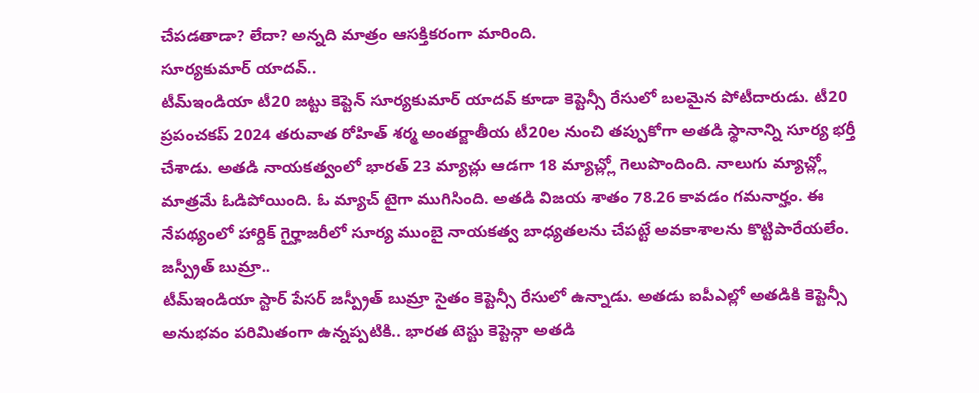చేపడతాడా? లేదా? అన్నది మాత్రం ఆసక్తికరంగా మారింది.
సూర్యకుమార్ యాదవ్..
టీమ్ఇండియా టీ20 జట్టు కెప్టెన్ సూర్యకుమార్ యాదవ్ కూడా కెప్టెన్సీ రేసులో బలమైన పోటీదారుడు. టీ20 ప్రపంచకప్ 2024 తరువాత రోహిత్ శర్మ అంతర్జాతీయ టీ20ల నుంచి తప్పుకోగా అతడి స్థానాన్ని సూర్య భర్తీ చేశాడు. అతడి నాయకత్వంలో భారత్ 23 మ్యాచ్లు ఆడగా 18 మ్యాచ్ల్లో గెలుపొందింది. నాలుగు మ్యాచ్ల్లో మాత్రమే ఓడిపోయింది. ఓ మ్యాచ్ టైగా ముగిసింది. అతడి విజయ శాతం 78.26 కావడం గమనార్హం. ఈ నేపథ్యంలో హార్దిక్ గైర్హాజరీలో సూర్య ముంబై నాయకత్వ బాధ్యతలను చేపట్టే అవకాశాలను కొట్టిపారేయలేం.
జస్ప్రీత్ బుమ్రా..
టీమ్ఇండియా స్టార్ పేసర్ జస్ప్రీత్ బుమ్రా సైతం కెప్టెన్సీ రేసులో ఉన్నాడు. అతడు ఐపీఎల్లో అతడికి కెప్టెన్సీ అనుభవం పరిమితంగా ఉన్నప్పటికి.. భారత టెస్టు కెప్టెన్గా అతడి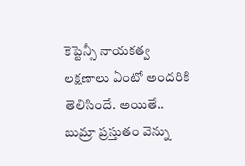కెప్టెన్సీ నాయకత్వ లక్షణాలు ఏంటో అందరికి తెలిసిందే. అయితే.. బుమ్రా ప్రస్తుతం వెన్ను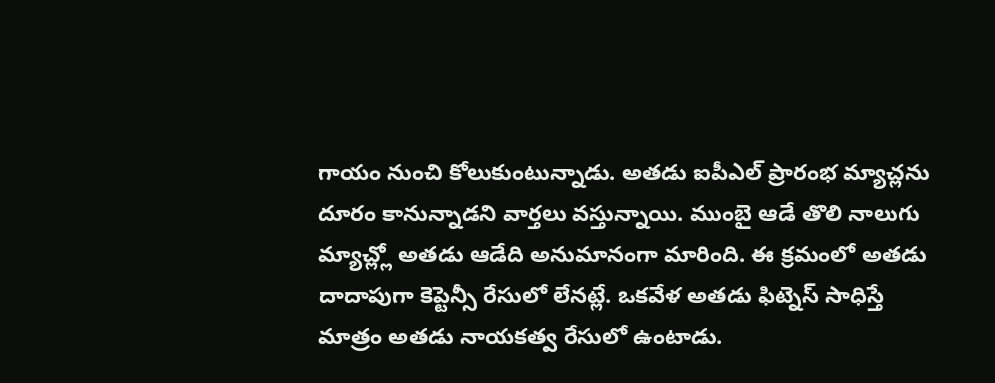గాయం నుంచి కోలుకుంటున్నాడు. అతడు ఐపీఎల్ ప్రారంభ మ్యాచ్లను దూరం కానున్నాడని వార్తలు వస్తున్నాయి. ముంబై ఆడే తొలి నాలుగు మ్యాచ్ల్లో అతడు ఆడేది అనుమానంగా మారింది. ఈ క్రమంలో అతడు దాదాపుగా కెప్టెన్సీ రేసులో లేనట్లే. ఒకవేళ అతడు ఫిట్నెస్ సాధిస్తే మాత్రం అతడు నాయకత్వ రేసులో ఉంటాడు.